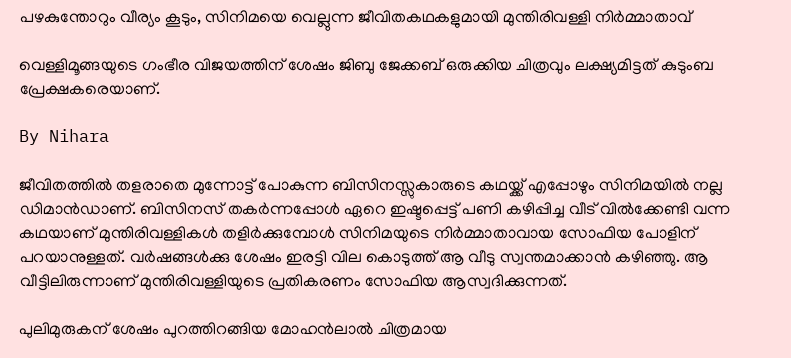പഴകുന്തോറും വീര്യം കൂടും, സിനിമയെ വെല്ലുന്ന ജീവിതകഥകളുമായി മുന്തിരിവള്ളി നിര്‍മ്മാതാവ്

വെള്ളിമൂങ്ങയുടെ ഗംഭീര വിജയത്തിന് ശേഷം ജിബു ജേക്കബ് ഒരുക്കിയ ചിത്രവും ലക്ഷ്യമിട്ടത് കുടുംബ പ്രേക്ഷകരെയാണ്.

By Nihara

ജീവിതത്തില്‍ തളരാതെ മുന്നോട്ട് പോകുന്ന ബിസിനസ്സുകാരുടെ കഥയ്ക്ക് എപ്പോഴും സിനിമയില്‍ നല്ല ഡിമാന്‍ഡാണ്. ബിസിനസ് തകര്‍ന്നപ്പോള്‍ ഏറെ ഇഷ്ടപ്പെട്ട് പണി കഴിപ്പിച്ച വീട് വില്‍ക്കേണ്ടി വന്ന കഥയാണ് മുന്തിരിവള്ളികള്‍ തളിര്‍ക്കുമ്പോള്‍ സിനിമയുടെ നിര്‍മ്മാതാവായ സോഫിയ പോളിന് പറയാനുള്ളത്. വര്‍ഷങ്ങള്‍ക്കു ശേഷം ഇരട്ടി വില കൊടുത്ത് ആ വീടു സ്വന്തമാക്കാന്‍ കഴിഞ്ഞു. ആ വീട്ടിലിരുന്നാണ് മുന്തിരിവള്ളിയുടെ പ്രതികരണം സോഫിയ ആസ്വദിക്കുന്നത്.

പുലിമുരുകന് ശേഷം പുറത്തിറങ്ങിയ മോഹന്‍ലാല്‍ ചിത്രമായ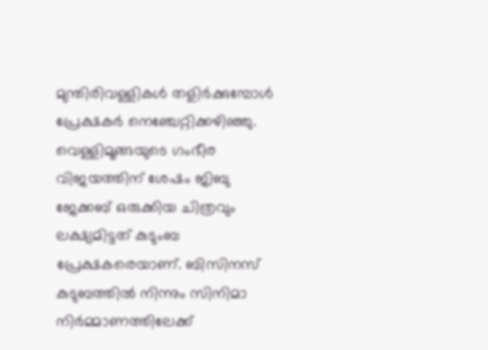മുന്തിരിവള്ളികള്‍ തളിര്‍ക്കുമ്പോള്‍ പ്രേക്ഷകര്‍ നെഞ്ചേറ്റിക്കഴിഞ്ഞു. വെള്ളിമൂങ്ങയുടെ ഗംഭീര വിജയത്തിന് ശേഷം ജിബു ജേക്കബ് ഒരുക്കിയ ചിത്രവും ലക്ഷ്യമിട്ടത് കുടുംബ പ്രേക്ഷകരെയാണ്. ബിസിനസ് കുടുബത്തില്‍ നിന്നും സിനിമാ നിര്‍മ്മാണത്തിലേക്ക്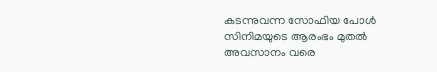കടന്നുവന്ന സോഫിയ പോള്‍ സിനിമയുടെ ആരംഭം മുതല്‍ അവസാനം വരെ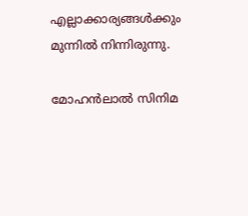എല്ലാക്കാര്യങ്ങള്‍ക്കും മുന്നില്‍ നിന്നിരുന്നു.

മോഹന്‍ലാല്‍ സിനിമ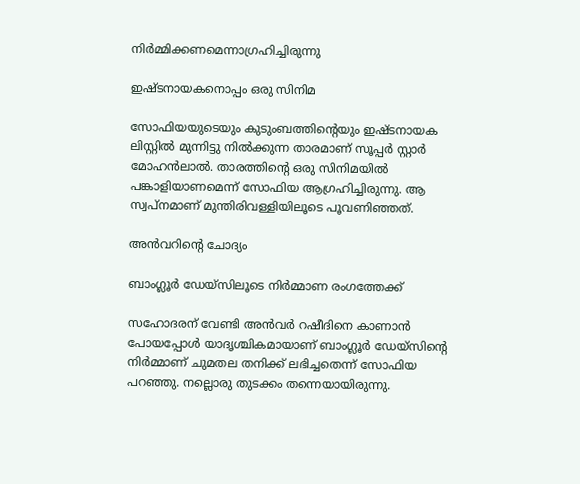നിര്‍മ്മിക്കണമെന്നാഗ്രഹിച്ചിരുന്നു

ഇഷ്ടനായകനൊപ്പം ഒരു സിനിമ

സോഫിയയുടെയും കുടുംബത്തിന്റെയും ഇഷ്ടനായക ലിസ്റ്റില്‍ മുന്നിട്ടു നില്‍ക്കുന്ന താരമാണ് സൂപ്പര്‍ സ്റ്റാര്‍ മോഹന്‍ലാല്‍. താരത്തിന്റെ ഒരു സിനിമയില്‍ പങ്കാളിയാണമെന്ന് സോഫിയ ആഗ്രഹിച്ചിരുന്നു. ആ സ്വപ്‌നമാണ് മുന്തിരിവള്ളിയിലൂടെ പൂവണിഞ്ഞത്.

അന്‍വറിന്റെ ചോദ്യം

ബാംഗ്ലൂര്‍ ഡേയ്‌സിലൂടെ നിര്‍മ്മാണ രംഗത്തേക്ക്

സഹോദരന് വേണ്ടി അന്‍വര്‍ റഷീദിനെ കാണാന്‍ പോയപ്പോള്‍ യാദൃശ്ചികമായാണ് ബാംഗ്ലൂര്‍ ഡേയ്‌സിന്റെ നിര്‍മ്മാണ് ചുമതല തനിക്ക് ലഭിച്ചതെന്ന് സോഫിയ പറഞ്ഞു. നല്ലൊരു തുടക്കം തന്നെയായിരുന്നു.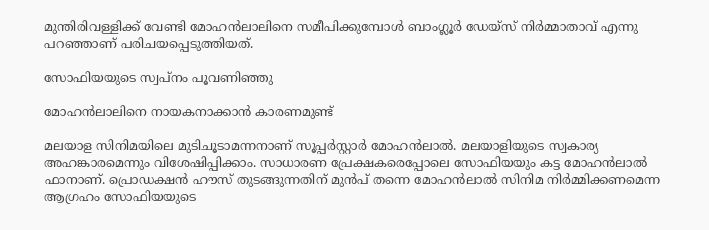മുന്തിരിവള്ളിക്ക് വേണ്ടി മോഹന്‍ലാലിനെ സമീപിക്കുമ്പോള്‍ ബാംഗ്ലൂര്‍ ഡേയ്‌സ് നിര്‍മ്മാതാവ് എന്നു പറഞ്ഞാണ് പരിചയപ്പെടുത്തിയത്.

സോഫിയയുടെ സ്വപ്‌നം പൂവണിഞ്ഞു

മോഹന്‍ലാലിനെ നായകനാക്കാന്‍ കാരണമുണ്ട്

മലയാള സിനിമയിലെ മുടിചൂടാമന്നനാണ് സൂപ്പര്‍സ്റ്റാര്‍ മോഹന്‍ലാല്‍. മലയാളിയുടെ സ്വകാര്യ അഹങ്കാരമെന്നും വിശേഷിപ്പിക്കാം. സാധാരണ പ്രേക്ഷകരെപ്പോലെ സോഫിയയും കട്ട മോഹന്‍ലാല്‍ ഫാനാണ്. പ്രൊഡക്ഷന്‍ ഹൗസ് തുടങ്ങുന്നതിന് മുന്‍പ് തന്നെ മോഹന്‍ലാല്‍ സിനിമ നിര്‍മ്മിക്കണമെന്ന ആഗ്രഹം സോഫിയയുടെ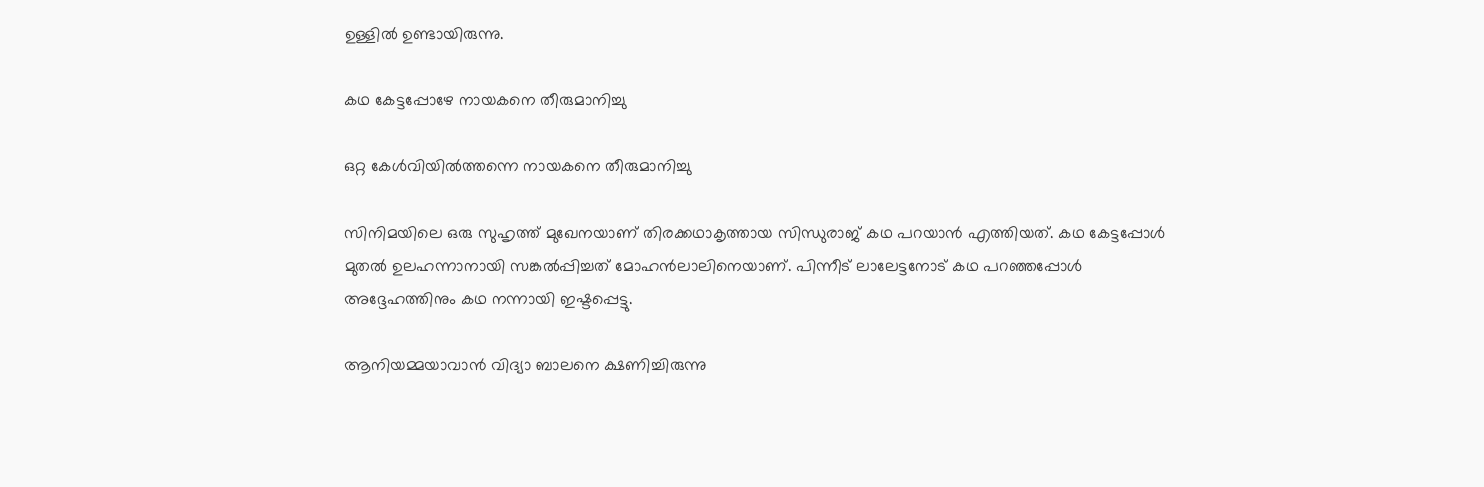ഉള്ളില്‍ ഉണ്ടായിരുന്നു.

കഥ കേട്ടപ്പോഴേ നായകനെ തീരുമാനിച്ചു

ഒറ്റ കേള്‍വിയില്‍ത്തന്നെ നായകനെ തീരുമാനിച്ചു

സിനിമയിലെ ഒരു സുഹൃത്ത് മുഖേനയാണ് തിരക്കഥാകൃത്തായ സിന്ധുരാജ് കഥ പറയാന്‍ എത്തിയത്. കഥ കേട്ടപ്പോള്‍ മുതല്‍ ഉലഹന്നാനായി സങ്കല്‍പ്പിച്ചത് മോഹന്‍ലാലിനെയാണ്. പിന്നീട് ലാലേട്ടനോട് കഥ പറഞ്ഞപ്പോള്‍ അദ്ദേഹത്തിനും കഥ നന്നായി ഇഷ്ടപ്പെട്ടു.

ആനിയമ്മയാവാന്‍ വിദ്യാ ബാലനെ ക്ഷണിച്ചിരുന്നു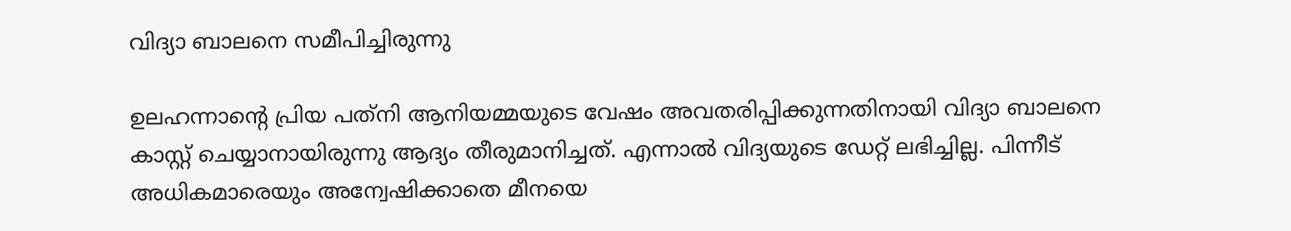വിദ്യാ ബാലനെ സമീപിച്ചിരുന്നു

ഉലഹന്നാന്റെ പ്രിയ പത്‌നി ആനിയമ്മയുടെ വേഷം അവതരിപ്പിക്കുന്നതിനായി വിദ്യാ ബാലനെ കാസ്റ്റ് ചെയ്യാനായിരുന്നു ആദ്യം തീരുമാനിച്ചത്. എന്നാല്‍ വിദ്യയുടെ ഡേറ്റ് ലഭിച്ചില്ല. പിന്നീട് അധികമാരെയും അന്വേഷിക്കാതെ മീനയെ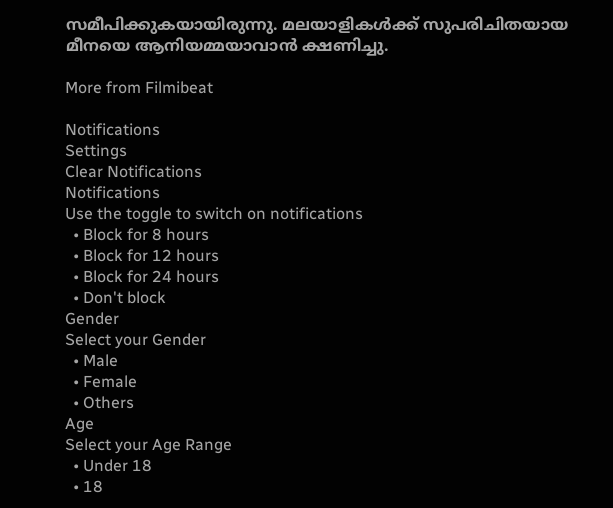സമീപിക്കുകയായിരുന്നു. മലയാളികള്‍ക്ക് സുപരിചിതയായ മീനയെ ആനിയമ്മയാവാന്‍ ക്ഷണിച്ചു.

More from Filmibeat

Notifications
Settings
Clear Notifications
Notifications
Use the toggle to switch on notifications
  • Block for 8 hours
  • Block for 12 hours
  • Block for 24 hours
  • Don't block
Gender
Select your Gender
  • Male
  • Female
  • Others
Age
Select your Age Range
  • Under 18
  • 18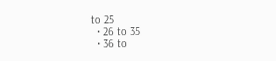to 25
  • 26 to 35
  • 36 to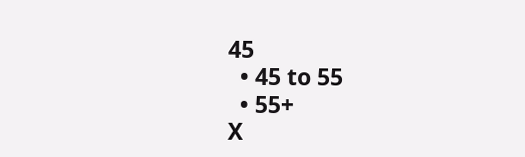45
  • 45 to 55
  • 55+
X